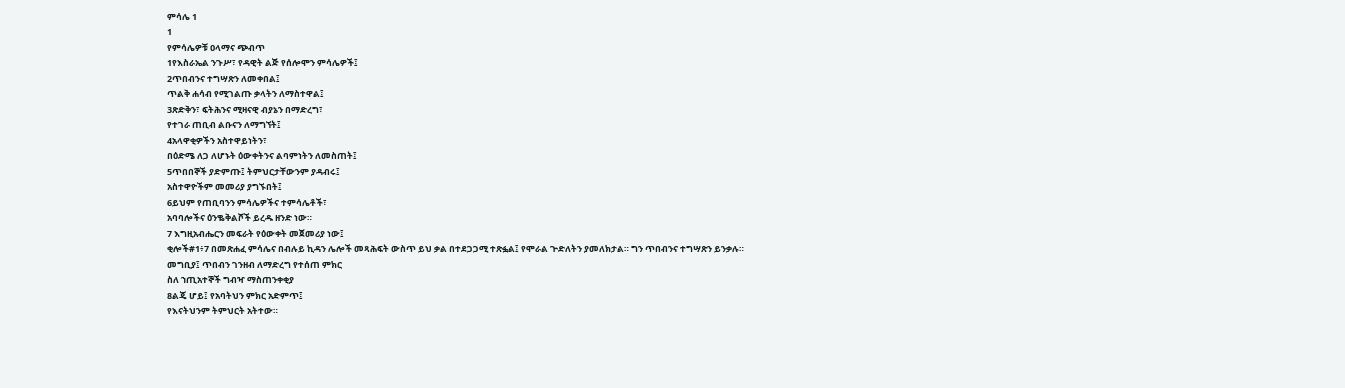ምሳሌ 1
1
የምሳሌዎቹ ዐላማና ጭብጥ
1የእስራኤል ንጉሥ፣ የዳዊት ልጅ የሰሎሞን ምሳሌዎች፤
2ጥበብንና ተግሣጽን ለመቀበል፤
ጥልቅ ሐሳብ የሚገልጡ ቃላትን ለማስተዋል፤
3ጽድቅን፣ ፍትሕንና ሚዛናዊ ብያኔን በማድረግ፣
የተገራ ጠቢብ ልቡናን ለማግኘት፤
4አላዋቂዎችን አስተዋይነትን፣
በዕድሜ ለጋ ለሆኑት ዕውቀትንና ልባምነትን ለመስጠት፤
5ጥበበኞች ያድምጡ፤ ትምህርታቸውንም ያዳብሩ፤
አስተዋዮችም መመሪያ ያግኙበት፤
6ይህም የጠቢባንን ምሳሌዎችና ተምሳሌቶች፣
አባባሎችና ዕንቈቅልሾች ይረዱ ዘንድ ነው።
7 እግዚአብሔርን መፍራት የዕውቀት መጀመሪያ ነው፤
ቂሎች#1፥7 በመጽሐፈ ምሳሌና በብሉይ ኪዳን ሌሎች መጻሕፍት ውስጥ ይህ ቃል በተደጋጋሚ ተጽፏል፤ የሞራል ጕድለትን ያመለክታል። ግን ጥበብንና ተግሣጽን ይንቃሉ።
መግቢያ፤ ጥበብን ገንዘብ ለማድረግ የተሰጠ ምክር
ስለ ኀጢአተኞች ግብዣ ማስጠንቀቂያ
8ልጄ ሆይ፤ የአባትህን ምክር አድምጥ፤
የእናትህንም ትምህርት አትተው።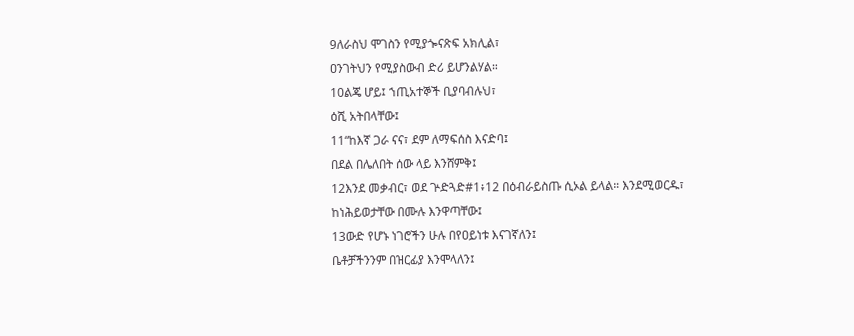9ለራስህ ሞገስን የሚያጐናጽፍ አክሊል፣
ዐንገትህን የሚያስውብ ድሪ ይሆንልሃል።
10ልጄ ሆይ፤ ኀጢአተኞች ቢያባብሉህ፣
ዕሺ አትበላቸው፤
11“ከእኛ ጋራ ናና፣ ደም ለማፍሰስ እናድባ፤
በደል በሌለበት ሰው ላይ እንሸምቅ፤
12እንደ መቃብር፣ ወደ ጕድጓድ#1፥12 በዕብራይስጡ ሲኦል ይላል። እንደሚወርዱ፣
ከነሕይወታቸው በሙሉ እንዋጣቸው፤
13ውድ የሆኑ ነገሮችን ሁሉ በየዐይነቱ እናገኛለን፤
ቤቶቻችንንም በዝርፊያ እንሞላለን፤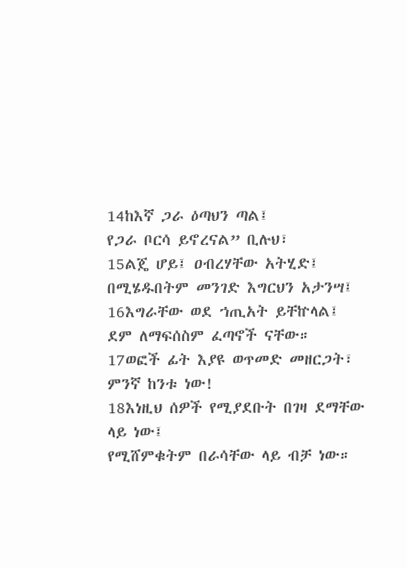14ከእኛ ጋራ ዕጣህን ጣል፤
የጋራ ቦርሳ ይኖረናል” ቢሉህ፣
15ልጄ ሆይ፤ ዐብረሃቸው አትሂድ፤
በሚሄዱበትም መንገድ እግርህን አታንሣ፤
16እግራቸው ወደ ኀጢአት ይቸኵላል፤
ደም ለማፍሰስም ፈጣኖች ናቸው።
17ወፎች ፊት እያዩ ወጥመድ መዘርጋት፣
ምንኛ ከንቱ ነው!
18እነዚህ ሰዎች የሚያደቡት በገዛ ደማቸው ላይ ነው፤
የሚሸምቁትም በራሳቸው ላይ ብቻ ነው።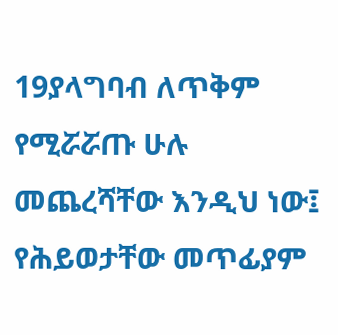19ያላግባብ ለጥቅም የሚሯሯጡ ሁሉ መጨረሻቸው እንዲህ ነው፤
የሕይወታቸው መጥፊያም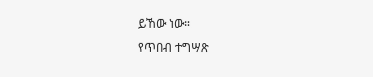ይኸው ነው።
የጥበብ ተግሣጽ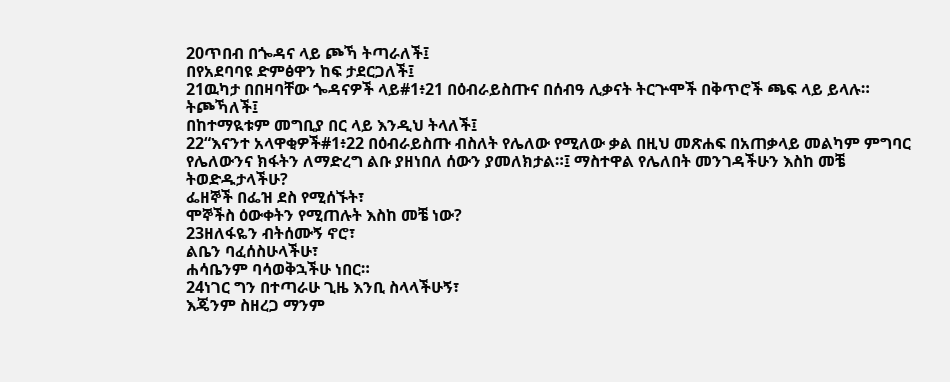20ጥበብ በጐዳና ላይ ጮኻ ትጣራለች፤
በየአደባባዩ ድምፅዋን ከፍ ታደርጋለች፤
21ዉካታ በበዛባቸው ጐዳናዎች ላይ#1፥21 በዕብራይስጡና በሰብዓ ሊቃናት ትርጕሞች በቅጥሮች ጫፍ ላይ ይላሉ። ትጮኻለች፤
በከተማዪቱም መግቢያ በር ላይ እንዲህ ትላለች፤
22“እናንተ አላዋቂዎች#1፥22 በዕብራይስጡ ብስለት የሌለው የሚለው ቃል በዚህ መጽሐፍ በአጠቃላይ መልካም ምግባር የሌለውንና ክፋትን ለማድረግ ልቡ ያዘነበለ ሰውን ያመለክታል።፤ ማስተዋል የሌለበት መንገዳችሁን እስከ መቼ ትወድዱታላችሁ?
ፌዘኞች በፌዝ ደስ የሚሰኙት፣
ሞኞችስ ዕውቀትን የሚጠሉት እስከ መቼ ነው?
23ዘለፋዬን ብትሰሙኝ ኖሮ፣
ልቤን ባፈሰስሁላችሁ፣
ሐሳቤንም ባሳወቅኋችሁ ነበር።
24ነገር ግን በተጣራሁ ጊዜ እንቢ ስላላችሁኝ፣
እጄንም ስዘረጋ ማንም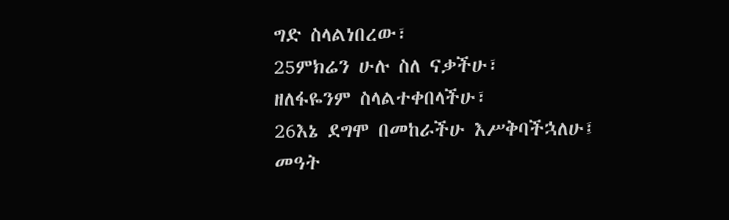ግድ ስላልነበረው፣
25ምክሬን ሁሉ ስለ ናቃችሁ፣
ዘለፋዬንም ስላልተቀበላችሁ፣
26እኔ ደግሞ በመከራችሁ እሥቅባችኋለሁ፤
መዓት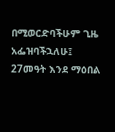በሚወርድባችሁም ጊዜ አፌዝባችኋለሁ፤
27መዓት እንደ ማዕበል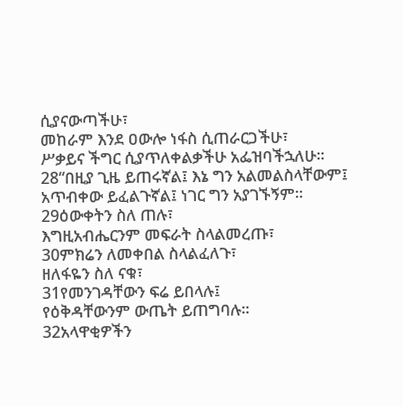ሲያናውጣችሁ፣
መከራም እንደ ዐውሎ ነፋስ ሲጠራርጋችሁ፣
ሥቃይና ችግር ሲያጥለቀልቃችሁ አፌዝባችኋለሁ።
28“በዚያ ጊዜ ይጠሩኛል፤ እኔ ግን አልመልስላቸውም፤
አጥብቀው ይፈልጉኛል፤ ነገር ግን አያገኙኝም።
29ዕውቀትን ስለ ጠሉ፣
እግዚአብሔርንም መፍራት ስላልመረጡ፣
30ምክሬን ለመቀበል ስላልፈለጉ፣
ዘለፋዬን ስለ ናቁ፣
31የመንገዳቸውን ፍሬ ይበላሉ፤
የዕቅዳቸውንም ውጤት ይጠግባሉ።
32አላዋቂዎችን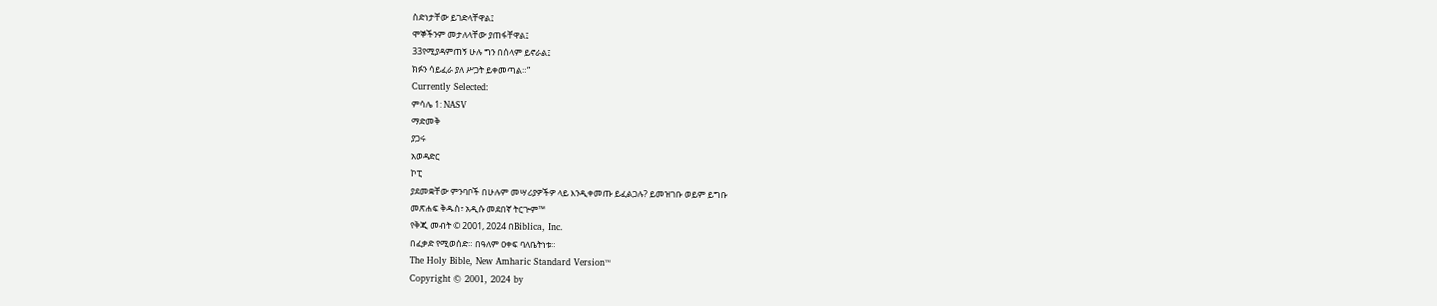ስድነታቸው ይገድላቸዋል፤
ሞኞችንም መታለላቸው ያጠፋቸዋል፤
33የሚያዳምጠኝ ሁሉ ግን በሰላም ይኖራል፤
ክፉን ሳይፈራ ያለ ሥጋት ይቀመጣል።”
Currently Selected:
ምሳሌ 1: NASV
ማድመቅ
ያጋሩ
አወዳድር
ኮፒ
ያደመቋቸው ምንባቦች በሁሉም መሣሪያዎችዎ ላይ እንዲቀመጡ ይፈልጋሉ? ይመዝገቡ ወይም ይግቡ
መጽሐፍ ቅዱስ፣ አዲሱ መደበኛ ትርጕም™
የቅጂ መብት © 2001, 2024 በBiblica, Inc.
በፈቃድ የሚወሰድ። በዓለም ዐቀፍ ባለቤትነቱ።
The Holy Bible, New Amharic Standard Version™
Copyright © 2001, 2024 by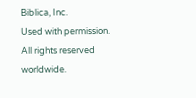Biblica, Inc.
Used with permission. All rights reserved worldwide.